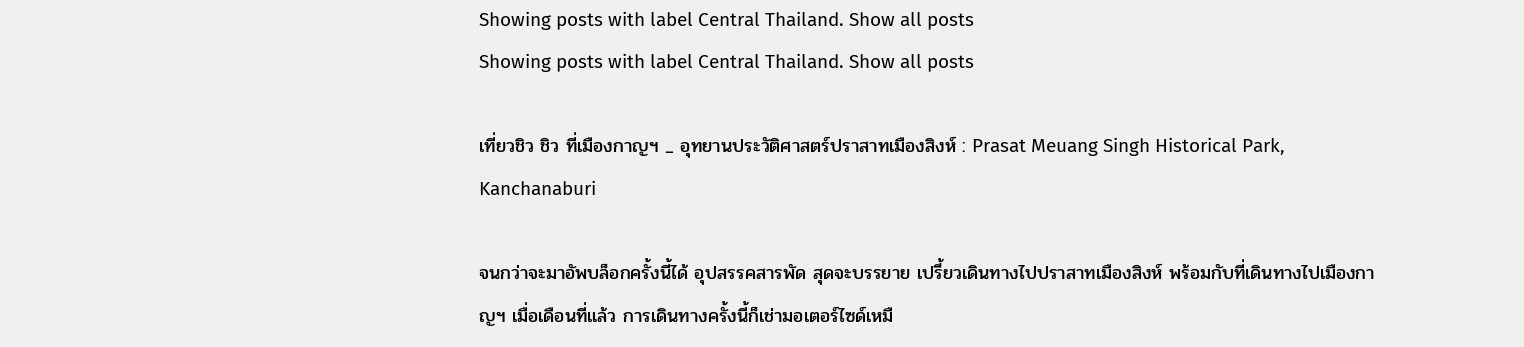Showing posts with label Central Thailand. Show all posts
Showing posts with label Central Thailand. Show all posts

เที่ยวชิว ชิว ที่เมืองกาญฯ _ อุทยานประวัติศาสตร์ปราสาทเมืองสิงห์ : Prasat Meuang Singh Historical Park, Kanchanaburi

จนกว่าจะมาอัพบล็อกครั้งนี้ได้ อุปสรรคสารพัด สุดจะบรรยาย เปรี้ยวเดินทางไปปราสาทเมืองสิงห์ พร้อมกับที่เดินทางไปเมืองกาญฯ เมื่อเดือนที่แล้ว การเดินทางครั้งนี้ก็เช่ามอเตอร์ไซด์เหมื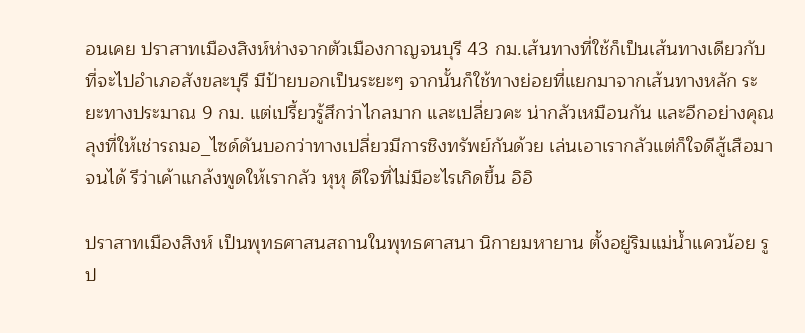อนเคย ปราสาทเมืองสิงห์ห่างจากตัวเมืองกาญจนบุรี 43 กม.เส้นทางที่ใช้ก็เป็นเส้นทางเดียวกับที่จะไปอำเภอสังขละบุรี มีป้ายบอกเป็นระยะๆ จากนั้นก็ใช้ทางย่อยที่แยกมาจากเส้นทางหลัก ระยะทางประมาณ 9 กม. แต่เปรี้ยวรู้สึกว่าไกลมาก และเปลี่ยวคะ น่ากลัวเหมือนกัน และอีกอย่างคุณลุงที่ให้เช่ารถมอ_ไซด์ดันบอกว่าทางเปลี่ยวมีการชิงทรัพย์กันด้วย เล่นเอาเรากลัวแต่ก็ใจดีสู้เสือมาจนได้ รึว่าเค้าแกล้งพูดให้เรากลัว หุหุ ดีใจที่ไม่มีอะไรเกิดขึ้น อิอิ

ปราสาทเมืองสิงห์ เป็นพุทธศาสนสถานในพุทธศาสนา นิกายมหายาน ตั้งอยู่ริมแม่น้ำแควน้อย รูป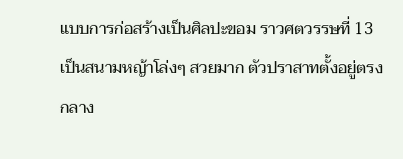แบบการก่อสร้างเป็นศิลปะขอม ราวศตวรรษที่ 13 เป็นสนามหญ้าโล่งๆ สวยมาก ตัวปราสาทตั้งอยู่ตรงกลาง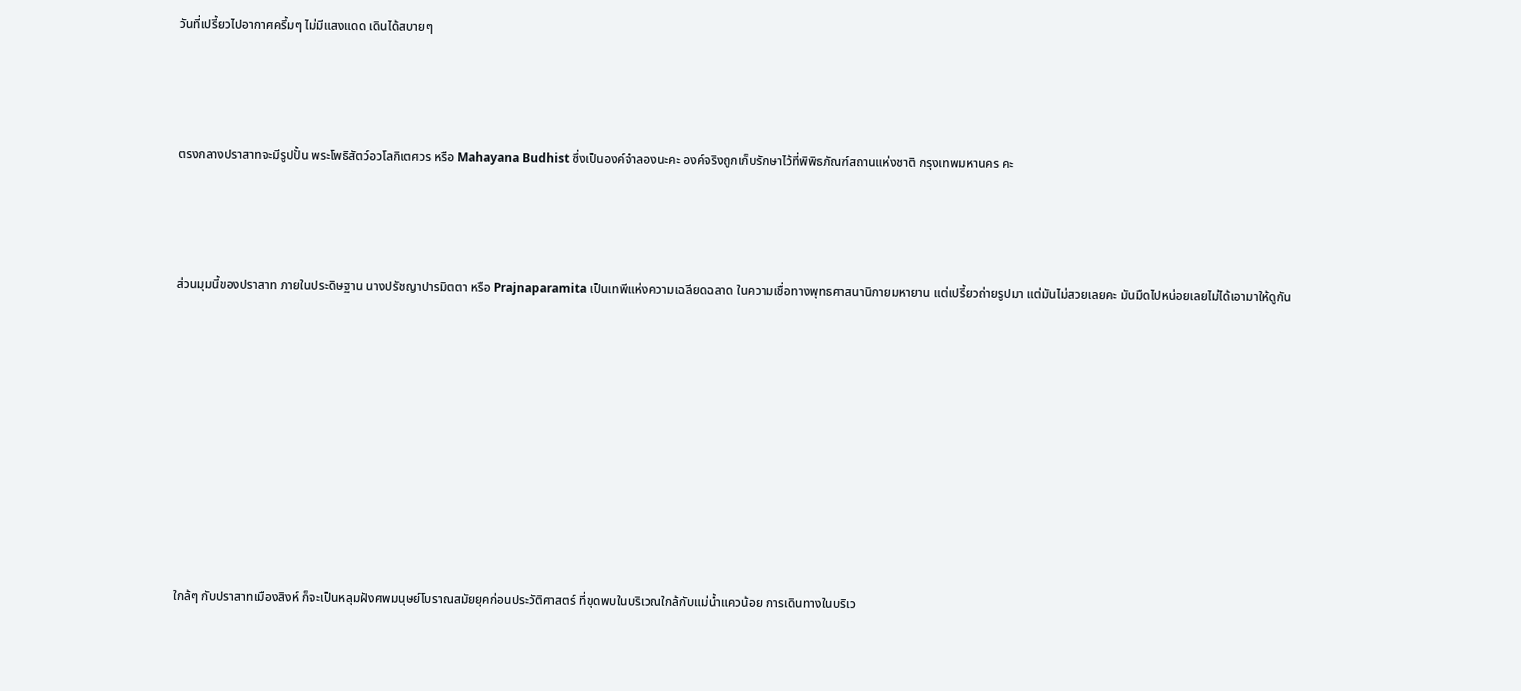วันที่เปรี้ยวไปอากาศครึ้มๆ ไม่มีแสงแดด เดินได้สบายๆ




ตรงกลางปราสาทจะมีรูปปั้น พระโพธิสัตว์อวโลกิเตศวร หรือ Mahayana Budhist ซึ่งเป็นองค์จำลองนะคะ องค์จริงถูกเก็บรักษาไว้ที่พิพิธภัณฑ์สถานแห่งชาติ กรุงเทพมหานคร คะ




ส่วนมุมนี้ของปราสาท ภายในประดิษฐาน นางปรัชญาปารมิตตา หรือ Prajnaparamita เป็นเทพีแห่งความเฉลียดฉลาด ในความเชื่อทางพุทธศาสนานิกายมหายาน แต่เปรี้ยวถ่ายรูปมา แต่มันไม่สวยเลยคะ มันมืดไปหน่อยเลยไม่ได้เอามาให้ดูกัน











ใกล้ๆ กับปราสาทเมืองสิงห์ ก็จะเป็นหลุมฝังศพมนุษย์โบราณสมัยยุคก่อนประวัติศาสตร์ ที่ขุดพบในบริเวณใกล้กับแม่น้ำแควน้อย การเดินทางในบริเว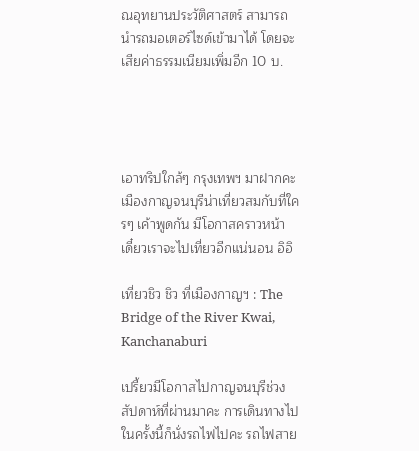ณอุทยานประวัติศาสตร์ สามารถนำรถมอเตอร์ไซด์เข้ามาได้ โดยจะเสียค่าธรรมเนียมเพิ่มอีก 10 บ.




เอาทริปใกล้ๆ กรุงเทพฯ มาฝากคะ เมืองกาญจนบุรีน่าเที่ยวสมกับที่ใครๆ เค้าพูดกัน มีโอกาสคราวหน้า เดี๋ยวเราจะไปเที่ยวอีกแน่นอน อิอิ

เที่ยวชิว ชิว ที่เมืองกาญฯ : The Bridge of the River Kwai, Kanchanaburi

เปรี้ยวมีโอกาสไปกาญจนบุรีช่วงสัปดาห์ที่ผ่านมาคะ การเดินทางไปในครั้งนี้ก็นั่งรถไฟไปคะ รถไฟสาย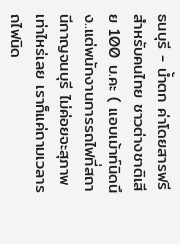ธนบุรี - น้ำตก ค่าโดยสารฟรีสำหรับคนไทย ชาวต่างชาติเสีย 100 บ.คะ ( แอบเม้าท์นิดนึง..แต่พนักงานการรถไฟที่สถานีกาญจนบุรี ไม่ค่อยจะสุภาพเท่าไหร่เลย เราก็แค่ถามเวลารถไฟนิด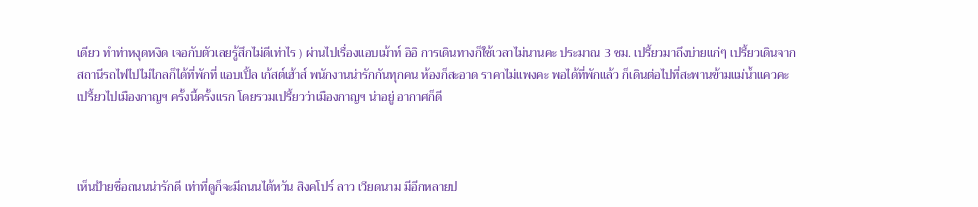เดียว ทำท่าหงุดหงิด เจอกับตัวเลยรู้สึกไม่ดีเท่าไร ) ผ่านไปเรื่องแอบเม้าท์ อิอิ การเดินทางก็ใช้เวลาไม่นานคะ ประมาณ 3 ชม. เปรี้ยวมาถึงบ่ายแก่ๆ เปรี้ยวเดินจากสถานีรถไฟไปไม่ไกลก็ได้ที่พักที่ แอบเปิ้ล เก้สต์เฮ้าส์ พนักงานน่ารักกันทุกคน ห้องก็สะอาด ราคาไม่แพงคะ พอได้ที่พักแล้ว ก็เดินต่อไปที่สะพานข้ามแม่น้ำแควคะ เปรี้ยวไปเมืองกาญฯ ครั้งนี้ครั้งแรก โดยรวมเปรี้ยวว่าเมืองกาญฯ น่าอยู่ อากาศก็ดี



เห็นป้ายชื่อถนนน่ารักดี เท่าที่ดูก็จะมีถนนไต้หวัน สิงคโปร์ ลาว เวียดนาม มีอีกหลายป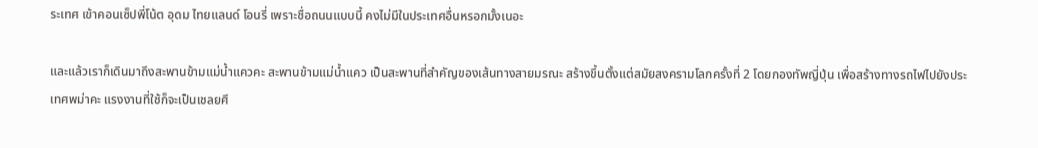ระเทศ เข้าคอนเซ็ปพี่โน้ต อุดม ไทยแลนด์ โอนรี่ เพราะชื่อถนนแบบนี้ คงไม่มีในประเทศอื่นหรอกมั้งเนอะ

และแล้วเราก็เดินมาถึงสะพานข้ามแม่น้ำแควคะ สะพานข้ามแม่น้ำแคว เป็นสะพานที่สำคัญของเส้นทางสายมรณะ สร้างขึ้นตั้งแต่สมัยสงครามโลกครั้งที่ 2 โดยกองทัพญี่ปุ่น เพื่อสร้างทางรถไฟไปยังประเทศพม่าคะ แรงงานที่ใช้ก็จะเป็นเชลยศึ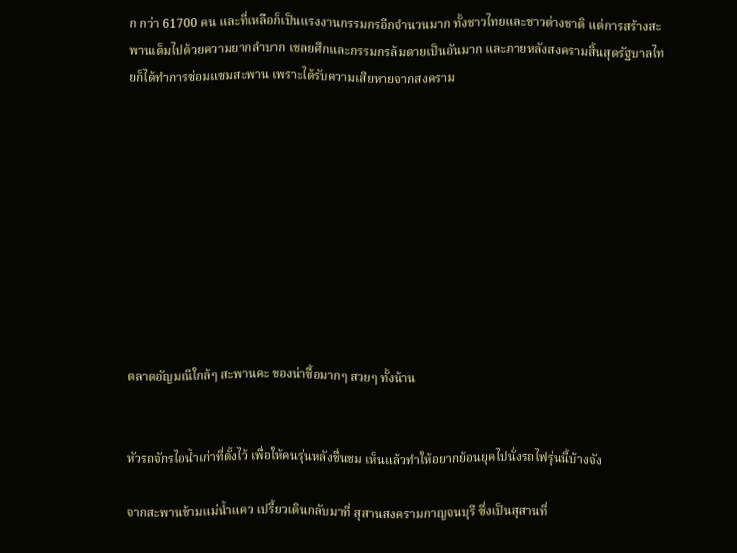ก กว่า 61700 คน และที่เหลือก็เป็นแรงงานกรรมกรอีกจำนวนมาก ทั้งชาวไทยและชาวต่างชาติ แต่การสร้างสะพานเต็มไปด้วยความยากลำบาก เชลยศึกและกรรมกรล้มตายเป็นอันมาก และภายหลังสงครามสิ้นสุดรัฐบาลไทยก็ได้ทำการซ่อมแซมสะพาน เพราะได้รับความเสียหายจากสงคราม










ตลาดอัญมณีใกล้ๆ สะพานคะ ของน่าซื้อมากๆ สวยๆ ทั้งน้าน


หัวรถจักรไอน้ำเก่าที่ตั้งไว้ เพื่อให้คนรุ่นหลังชื่นชม เห็นแล้วทำให้อยากย้อนยุคไปนั่งรถไฟรุ่นนี้บ้างจัง

จากสะพานข้ามแม่น้ำแคว เปรี้ยวเดินกลับมาที่ สุสานสงครามกาญจนบุรี ซึ่งเป็นสุสานที่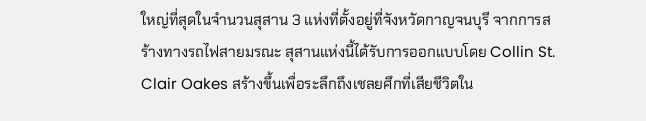ใหญ่ที่สุดในจำนวนสุสาน 3 แห่งที่ตั้งอยู่ที่จังหวัดกาญจนบุรี จากการสร้างทางรถไฟสายมรณะ สุสานแห่งนี้ได้รับการออกแบบโดย Collin St. Clair Oakes สร้างขึ้นเพื่อระลึกถึงเชลยศึกที่เสียชีวิตใน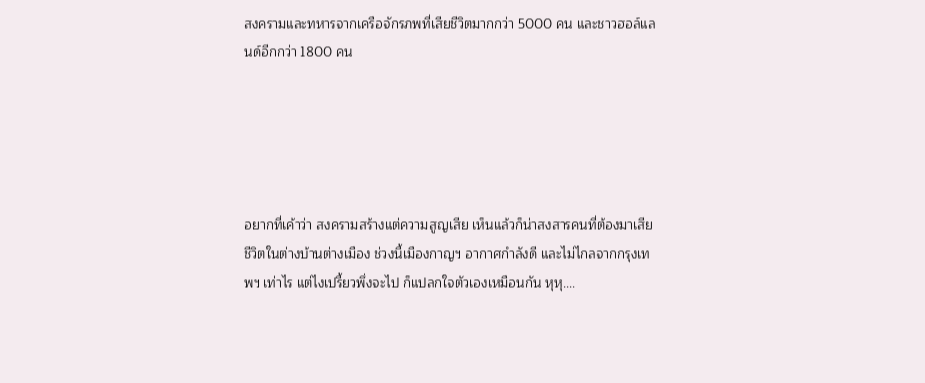สงครามและทหารจากเครือจักรภพที่เสียชีวิตมากกว่า 5000 คน และชาวฮอล์แลนด์อีกกว่า 1800 คน





อยากที่เค้าว่า สงครามสร้างแต่ความสูญเสีย เห็นแล้วก็น่าสงสารคนที่ต้องมาเสียชีวิตในต่างบ้านต่างเมือง ช่วงนี้เมืองกาญฯ อากาศกำลังดี และไม่ไกลจากกรุงเทพฯ เท่าไร แต่ไงเปรี้ยวพึ่งจะไป ก็แปลกใจตัวเองเหมือนกัน หุหุ....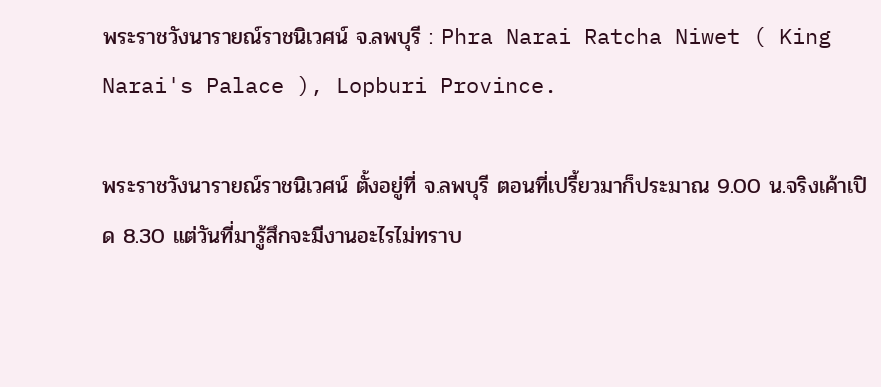พระราชวังนารายณ์ราชนิเวศน์ จ.ลพบุรี : Phra Narai Ratcha Niwet ( King Narai's Palace ), Lopburi Province.

พระราชวังนารายณ์ราชนิเวศน์ ตั้งอยู่ที่ จ.ลพบุรี ตอนที่เปรี้ยวมาก็ประมาณ 9.00 น.จริงเค้าเปิด 8.30 แต่วันที่มารู้สึกจะมีงานอะไรไม่ทราบ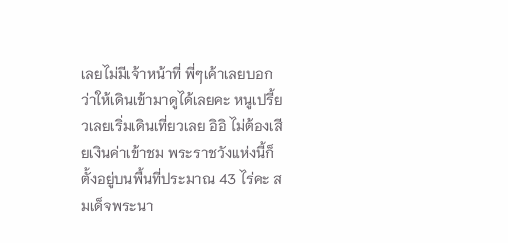เลยไม่มีเจ้าหน้าที่ พี่ๆเค้าเลยบอกว่าให้เดินเข้ามาดูได้เลยคะ หนูเปรี้ยวเลยเริ่มเดินเที่ยวเลย อิอิ ไม่ต้องเสียเงินค่าเข้าชม พระราชวังแห่งนี้ก็ตั้งอยู่บนพื้นที่ประมาณ 43 ไร่คะ สมเด็จพระนา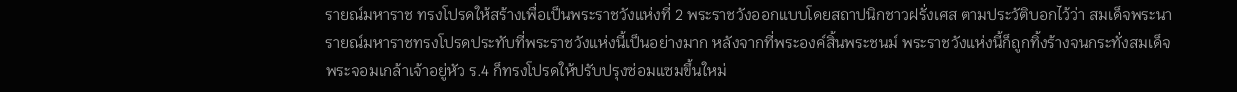รายณ์มหาราช ทรงโปรดให้สร้างเพื่อเป็นพระราชวังแห่งที่ 2 พระราชวังออกแบบโดยสถาปนิกชาวฝรั่งเศส ตามประวัติบอกไว้ว่า สมเด็จพระนารายณ์มหาราชทรงโปรดประทับที่พระราชวังแห่งนี้เป็นอย่างมาก หลังจากที่พระองค์สิ้นพระชนม์ พระราชวังแห่งนี้ก็ถูกทิ้งร้างจนกระทั่งสมเด็จพระจอมเกล้าเจ้าอยู่หัว ร.4 ก็ทรงโปรดให้ปรับปรุงซ่อมแซมขึ้นใหม่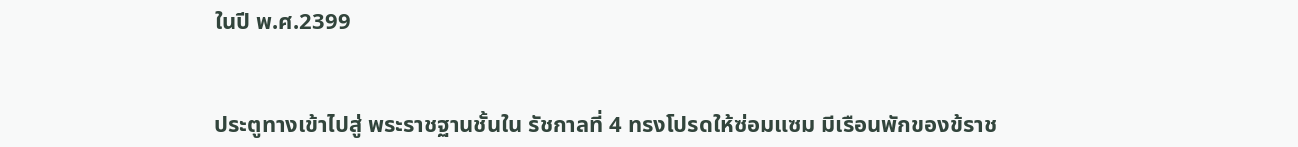ในปี พ.ศ.2399


ประตูทางเข้าไปสู่ พระราชฐานชั้นใน รัชกาลที่ 4 ทรงโปรดให้ซ่อมแซม มีเรือนพักของข้ราช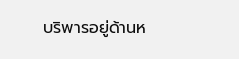บริพารอยู่ด้านห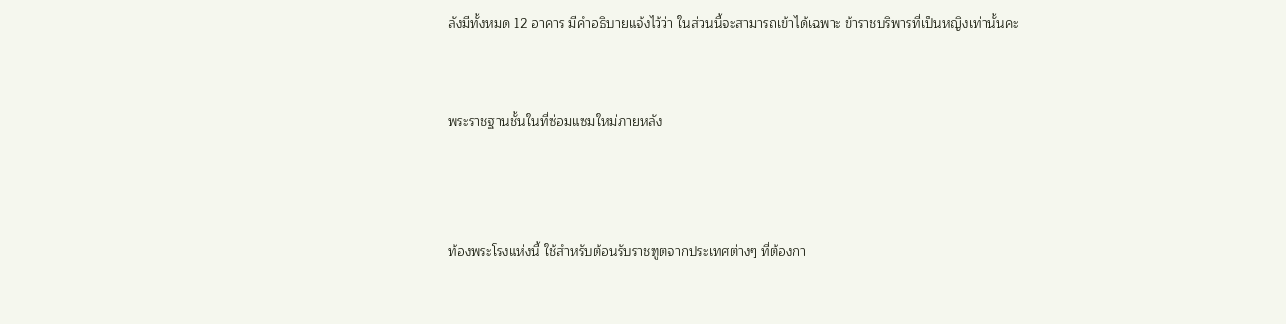ลังมีทั้งหมด 12 อาคาร มีคำอธิบายแจ้งไว้ว่า ในส่วนนี้จะสามารถเข้าได้เฉพาะ ข้าราชบริพารที่เป็นหญิงเท่านั้นคะ


พระราชฐานชั้นในที่ซ่อมแซมใหม่ภายหลัง



ท้องพระโรงแห่งนี้ ใช้สำหรับต้อนรับราชฑูตจากประเทศต่างๆ ที่ต้องกา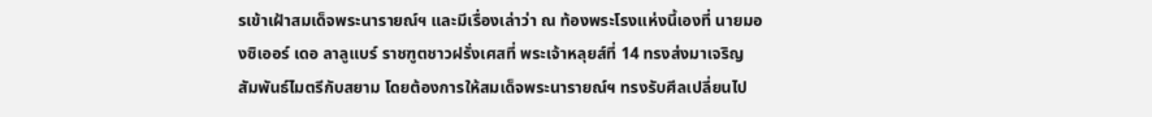รเข้าเฝ้าสมเด็จพระนารายณ์ฯ และมีเรื่องเล่าว่า ณ ท้องพระโรงแห่งนี้เองที่ นายมองซิเออร์ เดอ ลาลูแบร์ ราชฑูตชาวฝรั่งเศสที่ พระเจ้าหลุยส์ที่ 14 ทรงส่งมาเจริญสัมพันธ์ไมตรีกับสยาม โดยต้องการให้สมเด็จพระนารายณ์ฯ ทรงรับศีลเปลี่ยนไป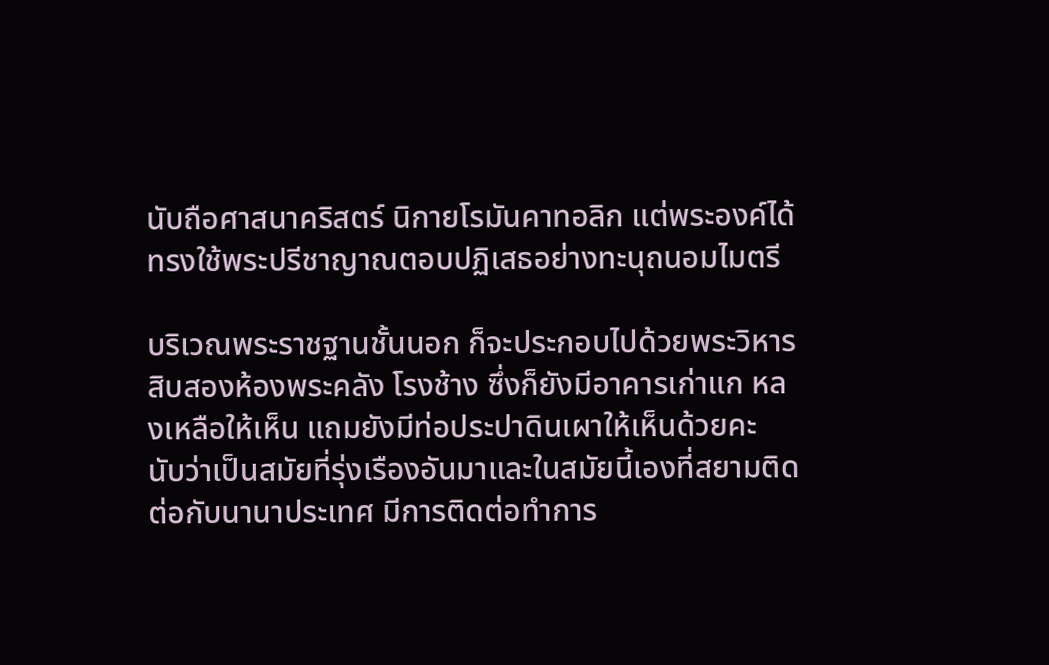นับถือศาสนาคริสตร์ นิกายโรมันคาทอลิก แต่พระองค์ได้ทรงใช้พระปรีชาญาณตอบปฏิเสธอย่างทะนุถนอมไมตรี

บริเวณพระราชฐานชั้นนอก ก็จะประกอบไปด้วยพระวิหาร สิบสองห้องพระคลัง โรงช้าง ซึ่งก็ยังมีอาคารเก่าแก หลงเหลือให้เห็น แถมยังมีท่อประปาดินเผาให้เห็นด้วยคะ นับว่าเป็นสมัยที่รุ่งเรืองอันมาและในสมัยนี้เองที่สยามติดต่อกับนานาประเทศ มีการติดต่อทำการ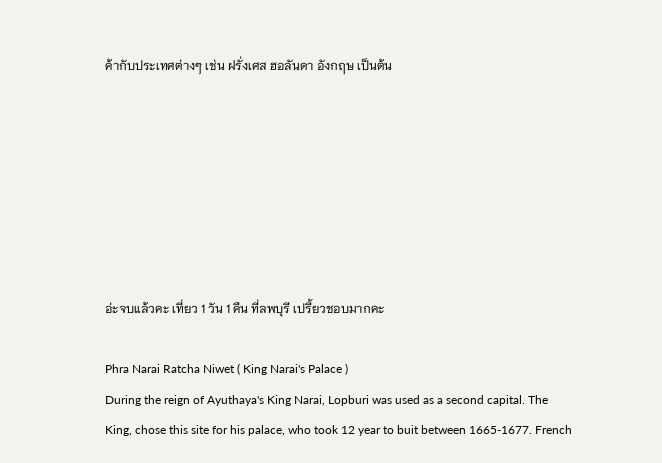ค้ากับประเทศต่างๆ เช่น ฝรั่งเศส ฮอลันดา อังกฤษ เป็นต้น







อ่ะจบแล้วคะ เที่ยว 1 วัน 1 คืน ที่ลพบุรี เปรี้ยวชอบมากคะ

Phra Narai Ratcha Niwet ( King Narai's Palace )
During the reign of Ayuthaya's King Narai, Lopburi was used as a second capital. The King, chose this site for his palace, who took 12 year to buit between 1665-1677. French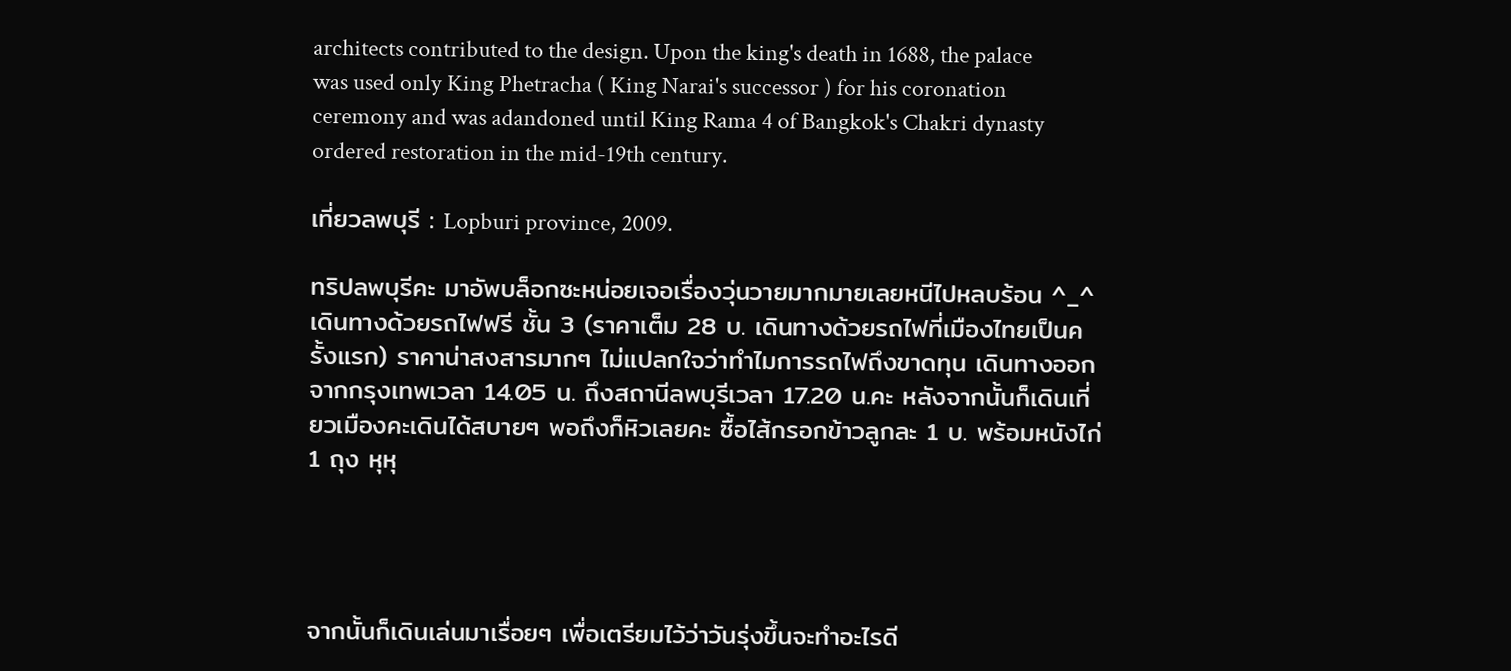architects contributed to the design. Upon the king's death in 1688, the palace was used only King Phetracha ( King Narai's successor ) for his coronation ceremony and was adandoned until King Rama 4 of Bangkok's Chakri dynasty ordered restoration in the mid-19th century.

เที่ยวลพบุรี : Lopburi province, 2009.

ทริปลพบุรีคะ มาอัพบล็อกซะหน่อยเจอเรื่องวุ่นวายมากมายเลยหนีไปหลบร้อน ^_^ เดินทางด้วยรถไฟฟรี ชั้น 3 (ราคาเต็ม 28 บ. เดินทางด้วยรถไฟที่เมืองไทยเป็นครั้งแรก) ราคาน่าสงสารมากๆ ไม่แปลกใจว่าทำไมการรถไฟถึงขาดทุน เดินทางออกจากกรุงเทพเวลา 14.05 น. ถึงสถานีลพบุรีเวลา 17.20 น.คะ หลังจากนั้นก็เดินเที่ยวเมืองคะเดินได้สบายๆ พอถึงก็หิวเลยคะ ซื้อไส้กรอกข้าวลูกละ 1 บ. พร้อมหนังไก่ 1 ถุง หุหุ




จากนั้นก็เดินเล่นมาเรื่อยๆ เพื่อเตรียมไว้ว่าวันรุ่งขึ้นจะทำอะไรดี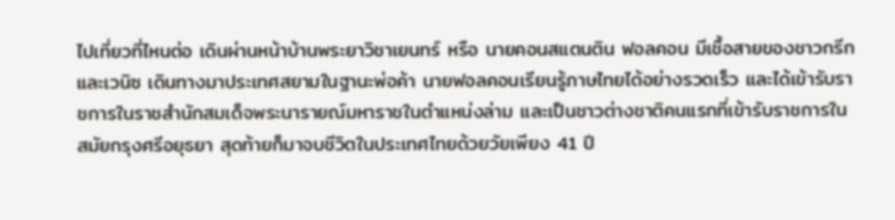ไปเที่ยวที่ไหนต่อ เดินผ่านหน้าบ้านพระยาวิชาเยนทร์ หรือ นายคอนสแตนติน ฟอลคอน มีเชื้อสายของชาวกรีกและเวนิซ เดินทางมาประเทศสยามในฐานะพ่อค้า นายฟอลคอนเรียนรู้ภาษไทยได้อย่างรวดเร็ว และได้เข้ารับราชการในราชสำนักสมเด็จพระนารายณ์มหาราชในตำแหน่งล่าม และเป็นชาวต่างชาติคนแรกที่เข้ารับราชการในสมัยกรุงศรีอยุธยา สุดท้ายก็มาจบชีวิตในประเทศไทยด้วยวัยเพียง 41 ปี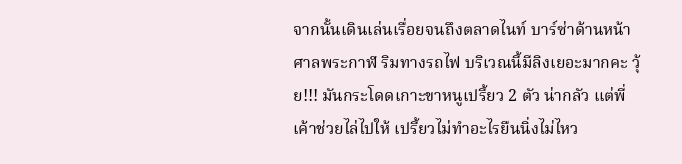จากนั้นเดินเล่นเรื่อยจนถึงตลาดไนท์ บาร์ซ่าด้านหน้าศาลพระกาฬ ริมทางรถไฟ บริเวณนี้มีลิงเยอะมากคะ วุ้ย!!! มันกระโดดเกาะขาหนูเปรี้ยว 2 ตัว น่ากลัว แต่พี่เค้าช่วยไล่ไปให้ เปรี้ยวไม่ทำอะไรยืนนิ่งไม่ไหว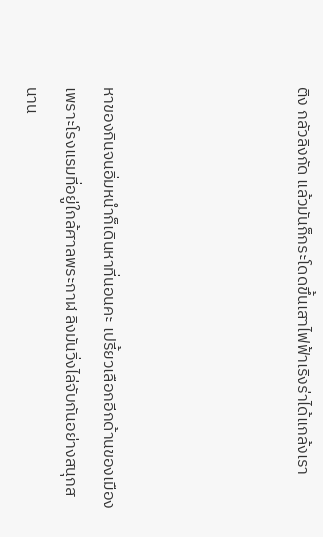ติง กลัวลิงกัด แล้วมันก็กระโดดขึ้นเสาไฟฟ้าเริงร่าได้แกล้งเรา




หาของกินจนอิ่มหนำก็เดินหาที่นอนคะ เปรี้ยวเลือกอีกด้านของเมืองเพราะโรงแรมที่อยู่ใกล้ศาลพระกาฬ ลิงมันวิ่งไล่จับกันอย่างสนุกสนาน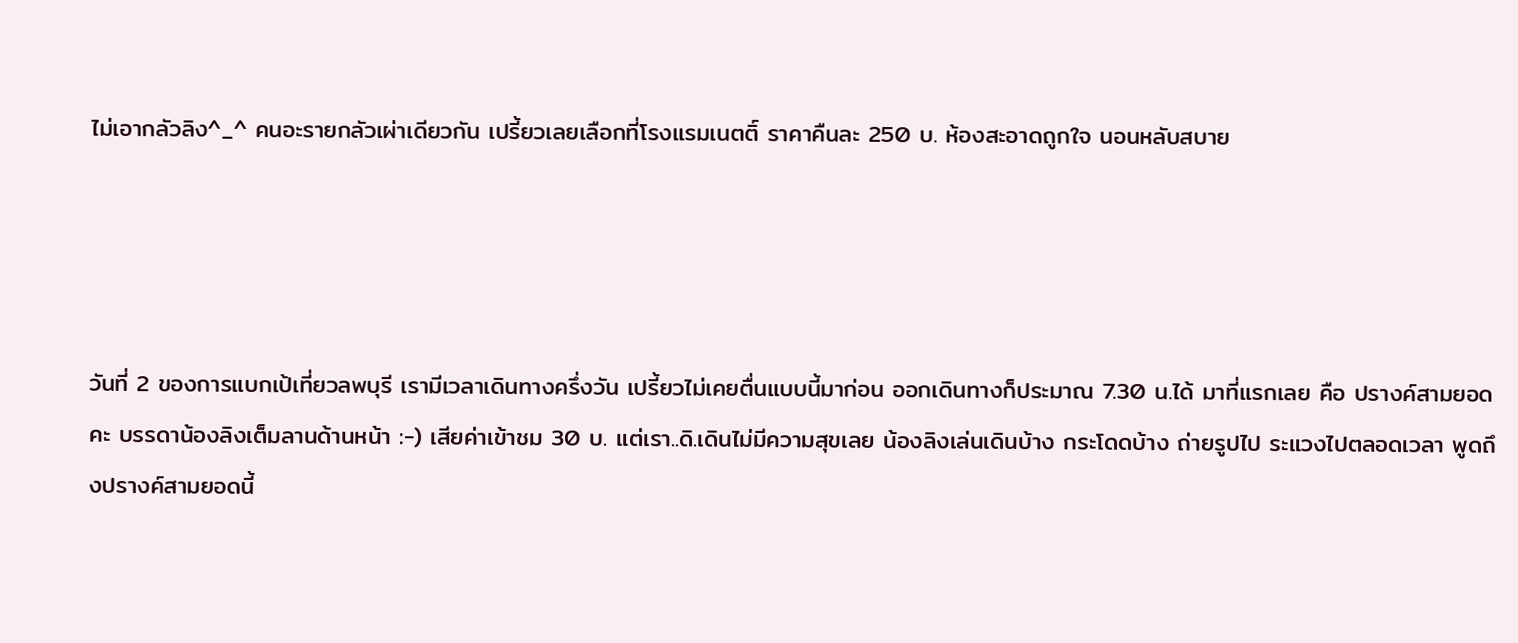ไม่เอากลัวลิง^_^ คนอะรายกลัวเผ่าเดียวกัน เปรี้ยวเลยเลือกที่โรงแรมเนตติ์ ราคาคืนละ 250 บ. ห้องสะอาดถูกใจ นอนหลับสบาย




วันที่ 2 ของการแบกเป้เที่ยวลพบุรี เรามีเวลาเดินทางครึ่งวัน เปรี้ยวไม่เคยตื่นแบบนี้มาก่อน ออกเดินทางก็ประมาณ 7.30 น.ได้ มาที่แรกเลย คือ ปรางค์สามยอดคะ บรรดาน้องลิงเต็มลานด้านหน้า :-) เสียค่าเข้าชม 30 บ. แต่เรา..ดิ.เดินไม่มีความสุขเลย น้องลิงเล่นเดินบ้าง กระโดดบ้าง ถ่ายรูปไป ระแวงไปตลอดเวลา พูดถึงปรางค์สามยอดนี้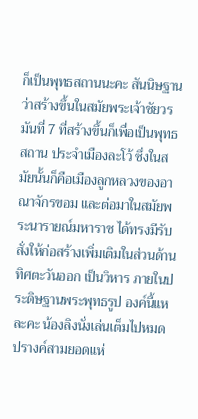ก็เป็นพุทธสถานนะคะ สันนิษฐานว่าสร้างขึ้นในสมัยพระเจ้าชัยวรมันที่ 7 ที่สร้างขึ้นก็เพื่อเป็นพุทธสถาน ประจำเมืองละโว้ ซึ่งในสมัยนั้นก็คือเมืองลูกหลวงของอาณาจักรขอม และต่อมาในสมัยพระนารายณ์มหาราช ได้ทรงมีรับสั่งให้ก่อสร้างเพิ่มเติมในส่วนด้านทิศตะวันออก เป็นวิหาร ภายในประดิษฐานพระพุทธรูป องค์นี้แหละคะ น้องลิงนั่งเล่นเต็มไปหมด ปรางค์สามยอดแห่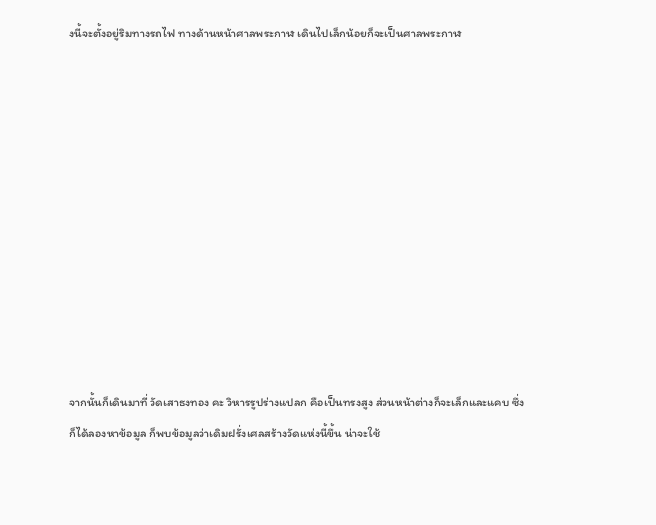งนี้จะตั้งอยู่ริมทางรถไฟ ทางด้านหน้าศาลพระกาฬ เดินไปเล็กน้อยก็จะเป็นศาลพระกาฬ











จากนั้นก็เดินมาที่ วัดเสาธงทอง คะ วิหารรูปร่างแปลก คือเป็นทรงสูง ส่วนหน้าต่างก็จะเล็กและแคบ ซึ่งก็ได้ลองหาข้อมูล ก็พบข้อมูลว่าเดิมฝรั่งเศลสร้างวัดแห่งนี้ขึ้น น่าจะใช้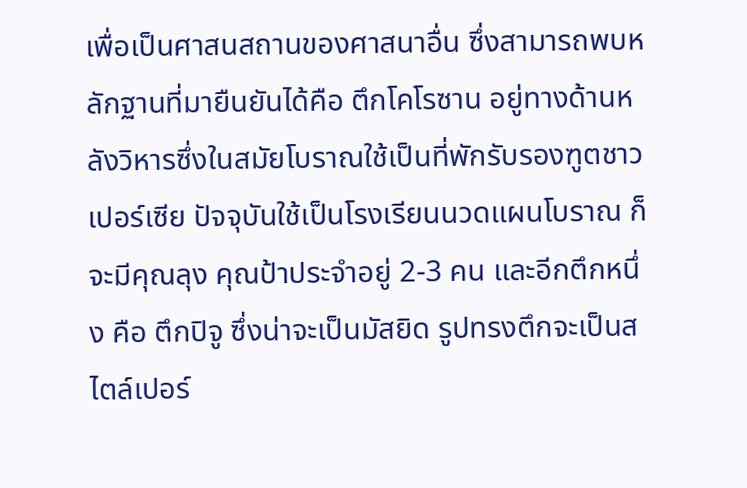เพื่อเป็นศาสนสถานของศาสนาอื่น ซึ่งสามารถพบหลักฐานที่มายืนยันได้คือ ตึกโคโรซาน อยู่ทางด้านหลังวิหารซึ่งในสมัยโบราณใช้เป็นที่พักรับรองฑูตชาวเปอร์เซีย ปัจจุบันใช้เป็นโรงเรียนนวดแผนโบราณ ก็จะมีคุณลุง คุณป้าประจำอยู่ 2-3 คน และอีกตึกหนึ่ง คือ ตึกปิจู ซึ่งน่าจะเป็นมัสยิด รูปทรงตึกจะเป็นสไตล์เปอร์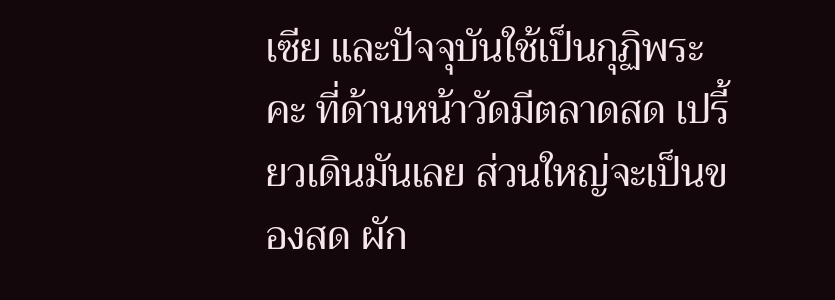เซีย และปัจจุบันใช้เป็นกุฏิพระคะ ที่ด้านหน้าวัดมีตลาดสด เปรี้ยวเดินมันเลย ส่วนใหญ่จะเป็นของสด ผัก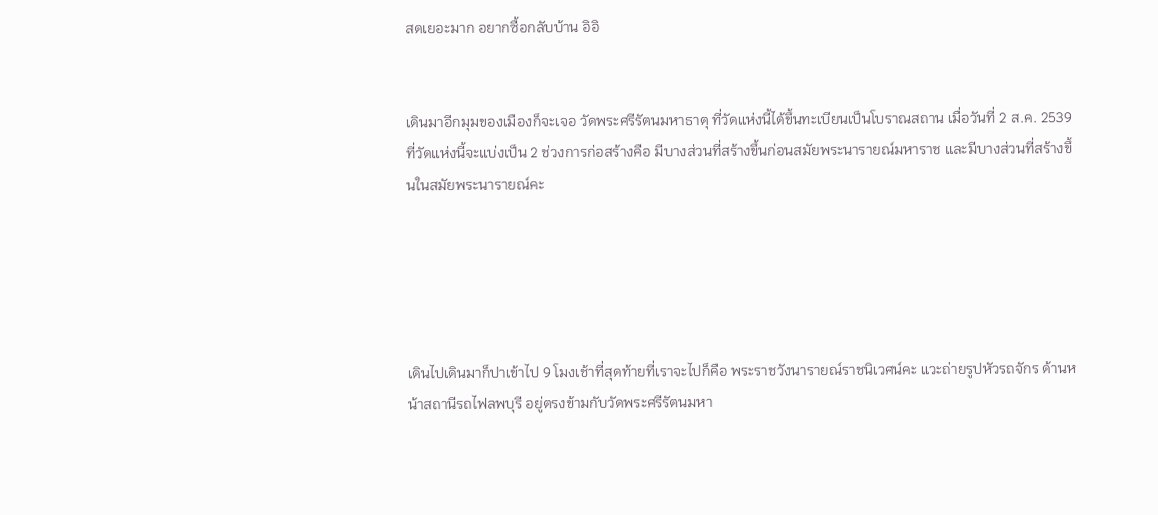สดเยอะมาก อยากซื้อกลับบ้าน อิอิ


เดินมาอีกมุมของเมืองก็จะเจอ วัดพระศรีรัตนมหาธาตุ ที่วัดแห่งนี้ได้ขึ้นทะเบียนเป็นโบราณสถาน เมื่อวันที่ 2 ส.ค. 2539 ที่วัดแห่งนี้จะแบ่งเป็น 2 ช่วงการก่อสร้างคือ มีบางส่วนที่สร้างขึ้นก่อนสมัยพระนารายณ์มหาราช และมีบางส่วนที่สร้างขึ้นในสมัยพระนารายณ์คะ





เดินไปเดินมาก็ปาเข้าไป 9 โมงเช้าที่สุดท้ายที่เราจะไปก็คือ พระราชวังนารายณ์ราชนิเวศน์คะ แวะถ่ายรูปหัวรถจักร ด้านหน้าสถานีรถไฟลพบุรี อยู่ตรงข้ามกับวัดพระศรีรัตนมหา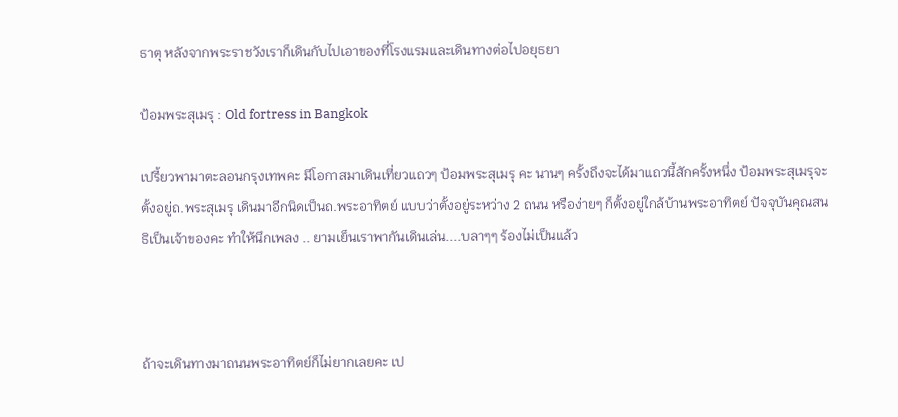ธาตุ หลังจากพระราชวังเราก็เดินกับไปเอาของที่โรงแรมและเดินทางต่อไปอยุธยา

ป้อมพระสุเมรุ : Old fortress in Bangkok

เปรี้ยวพามาตะลอนกรุงเทพคะ มีโอกาสมาเดินเที่ยวแถวๆ ป้อมพระสุเมรุ คะ นานๆ ครั้งถึงจะได้มาแถวนี้สักครั้งหนึ่ง ป้อมพระสุเมรุจะตั้งอยู่ถ.พระสุเมรุ เดินมาอีกนิดเป็นถ.พระอาทิตย์ แบบว่าตั้งอยู่ระหว่าง 2 ถนน หรือง่ายๆ ก็ตั้งอยู่ใกล้บ้านพระอาทิตย์ ปัจจุบันคุณสนธิเป็นเจ้าของคะ ทำให้นึกเพลง .. ยามเย็นเราพากันเดินเล่น....บลาๆๆ ร้องไม่เป็นแล้ว



ถ้าจะเดินทางมาถนนพระอาทิตย์ก็ไม่ยากเลยคะ เป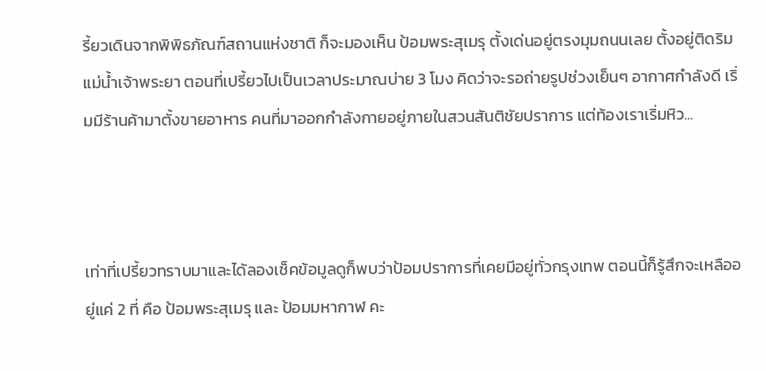รี้ยวเดินจากพิพิธภัณฑ์สถานแห่งชาติ ก็จะมองเห็น ป้อมพระสุเมรุ ตั้งเด่นอยู่ตรงมุมถนนเลย ตั้งอยู่ติดริมแม่น้ำเจ้าพระยา ตอนที่เปรี้ยวไปเป็นเวลาประมาณบ่าย 3 โมง คิดว่าจะรอถ่ายรูปช่วงเย็นๆ อากาศกำลังดี เริ่มมีร้านค้ามาตั้งขายอาหาร คนที่มาออกกำลังกายอยู่ภายในสวนสันติชัยปราการ แต่ท้องเราเริ่มหิว...



เท่าที่เปรี้ยวทราบมาและได้ลองเช็คข้อมูลดูก็พบว่าป้อมปราการที่เคยมีอยู่ทั่วกรุงเทพ ตอนนี้ก็รู้สึกจะเหลืออยู่แค่ 2 ที่ คือ ป้อมพระสุเมรุ และ ป้อมมหากาฬ คะ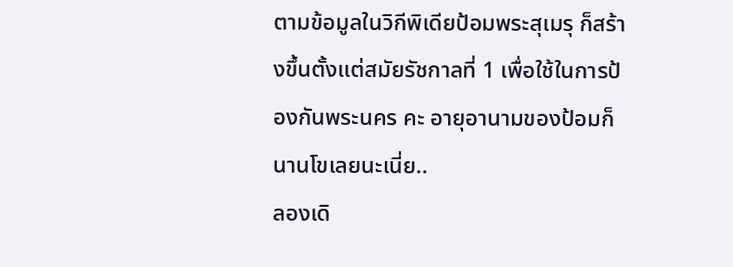ตามข้อมูลในวิกีพิเดียป้อมพระสุเมรุ ก็สร้างขึ้นตั้งแต่สมัยรัชกาลที่ 1 เพื่อใช้ในการป้องกันพระนคร คะ อายุอานามของป้อมก็นานโขเลยนะเนี่ย..
ลองเดิ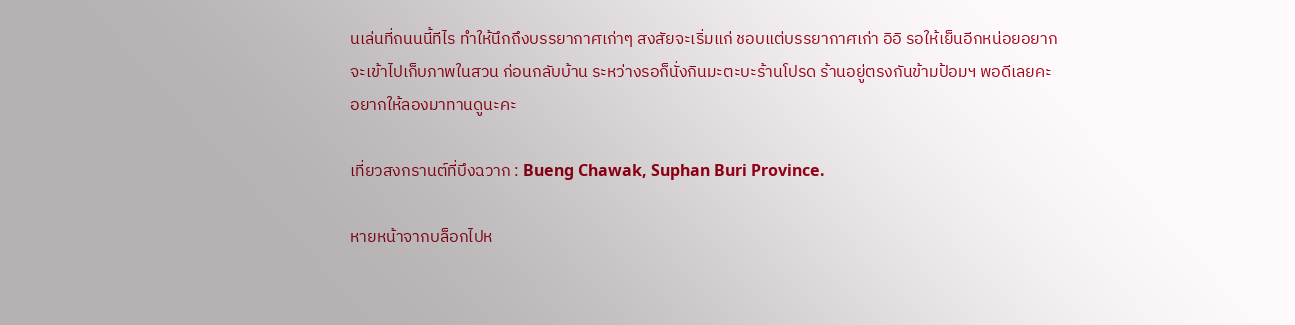นเล่นที่ถนนนี้ทีไร ทำให้นึกถึงบรรยากาศเก่าๆ สงสัยจะเริ่มแก่ ชอบแต่บรรยากาศเก่า อิอิ รอให้เย็นอีกหน่อยอยากจะเข้าไปเก็บภาพในสวน ก่อนกลับบ้าน ระหว่างรอก็นั่งกินมะตะบะร้านโปรด ร้านอยู่ตรงกันข้ามป้อมฯ พอดีเลยคะ อยากให้ลองมาทานดูนะคะ

เที่ยวสงกรานต์ที่บึงฉวาก : Bueng Chawak, Suphan Buri Province.

หายหน้าจากบล็อกไปห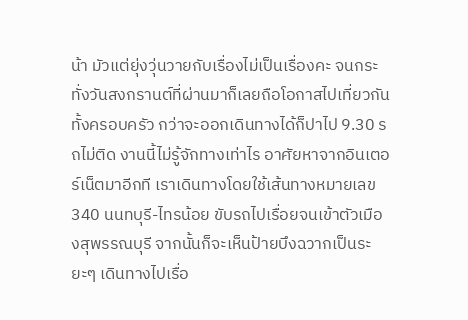น้า มัวแต่ยุ่งวุ่นวายกับเรื่องไม่เป็นเรื่องคะ จนกระทั่งวันสงกรานต์ที่ผ่านมาก็เลยถือโอกาสไปเที่ยวกันทั้งครอบครัว กว่าจะออกเดินทางได้ก็ปาไป 9.30 รถไม่ติด งานนี้ไม่รู้จักทางเท่าไร อาศัยหาจากอินเตอร์เน็ตมาอีกที เราเดินทางโดยใช้เส้นทางหมายเลข 340 นนทบุรี-ไทรน้อย ขับรถไปเรื่อยจนเข้าตัวเมืองสุพรรณบุรี จากนั้นก็จะเห็นป้ายบึงฉวากเป็นระยะๆ เดินทางไปเรื่อ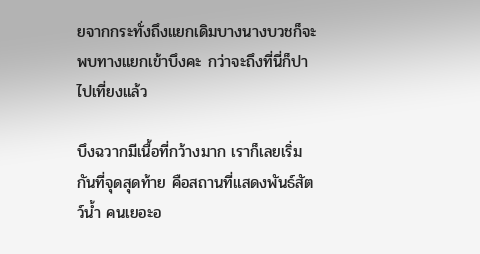ยจากกระทั่งถึงแยกเดิมบางนางบวชก็จะพบทางแยกเข้าบึงคะ กว่าจะถึงที่นี่ก็ปาไปเที่ยงแล้ว

บึงฉวากมีเนื้อที่กว้างมาก เราก็เลยเริ่มกันที่จุดสุดท้าย คือสถานที่แสดงพันธ์สัตว์น้ำ คนเยอะอ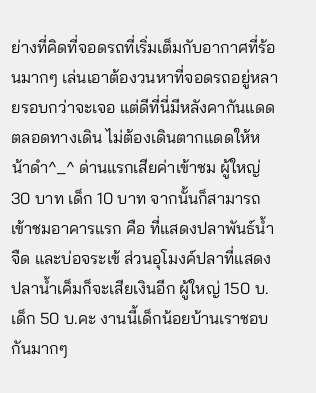ย่างที่คิดที่จอดรถที่เริ่มเต็มกับอากาศที่ร้อนมากๆ เล่นเอาต้องวนหาที่จอดรถอยู่หลายรอบกว่าจะเจอ แต่ดีที่นี่มีหลังคากันแดดตลอดทางเดิน ไม่ต้องเดินตากแดดให้หน้าดำ^_^ ด่านแรกเสียค่าเข้าชม ผู้ใหญ่ 30 บาท เด็ก 10 บาท จากนั้นก็สามารถเข้าชมอาคารแรก คือ ที่แสดงปลาพันธ์น้ำจืด และบ่อจระเข้ ส่วนอุโมงค์ปลาที่แสดงปลาน้ำเค็มก็จะเสียเงินอีก ผู้ใหญ่ 150 บ. เด็ก 50 บ.คะ งานนี้เด็กน้อยบ้านเราชอบกันมากๆ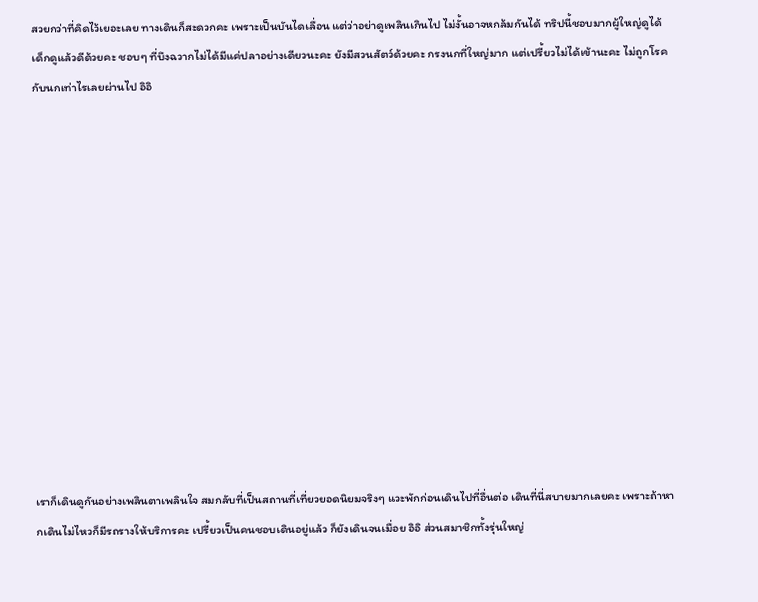สวยกว่าที่คิดไว้เยอะเลย ทางเดินก็สะดวกคะ เพราะเป็นบันไดเลื่อน แต่ว่าอย่าดูเพลินเกินไป ไม่งั้นอาจหกล้มกันได้ ทริปนี้ชอบมากผู้ใหญ่ดูได้ เด็กดูแล้วดีด้วยคะ ชอบๆ ที่บึงฉวากไม่ได้มีแค่ปลาอย่างเดียวนะคะ ยังมีสวนสัตว์ด้วยคะ กรงนกที่ใหญ่มาก แต่เปรี้ยวไม่ได้เข้านะคะ ไม่ถูกโรคกับนกเท่าไรเลยผ่านไป อิอิ













เราก็เดินดูกันอย่างเพลินตาเพลินใจ สมกลับที่เป็นสถานที่เที่ยวยอดนิยมจริงๆ แวะพักก่อนเดินไปที่อื่นต่อ เดินที่นี่สบายมากเลยคะ เพราะถ้าหากเดินไม่ไหวก็มีรถรางให้บริการคะ เปรี้ยวเป็นคนชอบเดินอยู่แล้ว ก็ยังเดินจนเมื่อย อิอิ ส่วนสมาชิกทั้งรุ่นใหญ่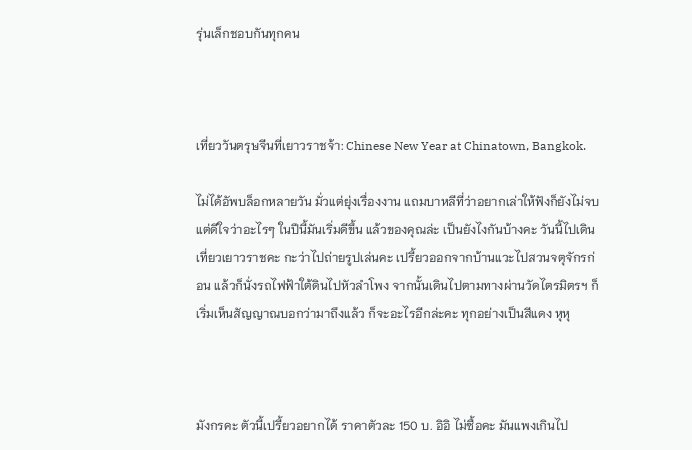รุ่นเล็กชอบกันทุกคน



เที่ยววันตรุษจีนที่เยาวราชจ้า: Chinese New Year at Chinatown, Bangkok.

ไม่ได้อัพบล็อกหลายวัน มั่วแต่ยุ่งเรื่องงาน แถมบาหลีที่ว่าอยากเล่าให้ฟังก็ยังไม่จบ แต่ดีใจว่าอะไรๆ ในปีนี้มันเริ่มดีขึ้น แล้วของคุณล่ะ เป็นยังไงกันบ้างคะ วันนี้ไปเดินเที่ยวเยาวราชคะ กะว่าไปถ่ายรูปเล่นคะ เปรี้ยวออกจากบ้านแวะไปสวนจตุจักรก่อน แล้วก็นั่งรถไฟฟ้าใต้ดินไปหัวลำโพง จากนั้นเดินไปตามทางผ่านวัดไตรมิตรฯ ก็เริ่มเห็นสัญญาณบอกว่ามาถึงแล้ว ก็จะอะไรอีกล่ะคะ ทุกอย่างเป็นสีแดง หุหุ



มังกรคะ ตัวนี้เปรี้ยวอยากได้ ราคาตัวละ 150 บ. อิอิ ไม่ซื้อคะ มันแพงเกินไป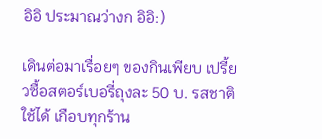อิอิ ประมาณว่างก อิอิ:)

เดินต่อมาเรื่อยๆ ของกินเพียบ เปรี้ยวซื้อสตอร์เบอรี่ถุงละ 50 บ. รสชาติใช้ได้ เกือบทุกร้าน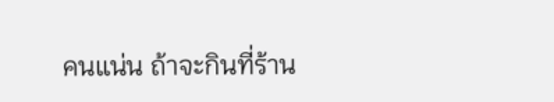คนแน่น ถ้าจะกินที่ร้าน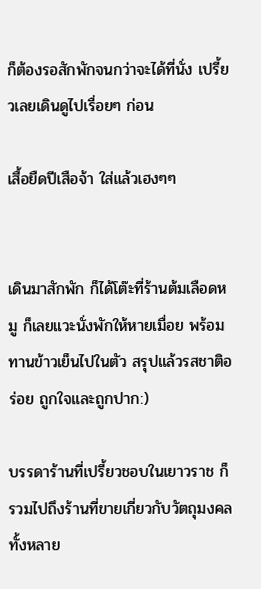ก็ต้องรอสักพักจนกว่าจะได้ที่นั่ง เปรี้ยวเลยเดินดูไปเรื่อยๆ ก่อน

เสื้อยืดปีเสือจ้า ใส่แล้วเฮงๆๆ


เดินมาสักพัก ก็ได้โต๊ะที่ร้านต้มเลือดหมู ก็เลยแวะนั่งพักให้หายเมื่อย พร้อมทานข้าวเย็นไปในตัว สรุปแล้วรสชาติอร่อย ถูกใจและถูกปาก:)

บรรดาร้านที่เปรี้ยวชอบในเยาวราช ก็รวมไปถึงร้านที่ขายเกี่ยวกับวัตถุมงคลทั้งหลาย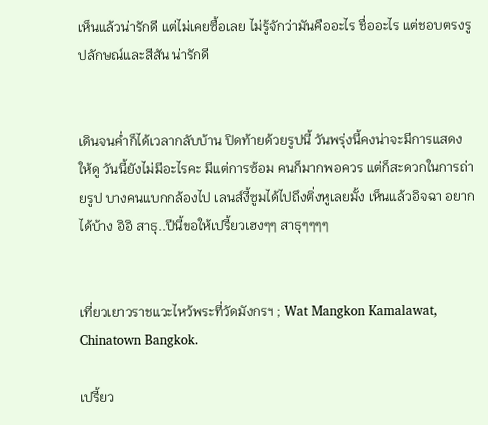เห็นแล้วน่ารักดี แต่ไม่เคยซื้อเลย ไม่รู้จักว่ามันคืออะไร ชื่ออะไร แต่ชอบตรงรูปลักษณ์และสีสัน น่ารักดี


เดินจนค่ำก็ได้เวลากลับบ้าน ปิดท้ายด้วยรูปนี้ วันพรุ่งนี้คงน่าจะมีการแสดงให้ดู วันนี้ยังไม่มีอะไรคะ มีแต่การซ้อม คนก็มากพอควร แต่ก็สะดวกในการถ่ายรูป บางคนแบกกล้องไป เลนส์งี้ซูมได้ไปถึงติ่งหูเลยมั้ง เห็นแล้วอิจฉา อยากได้บ้าง อิอิ สาธุ..ปีนี้ขอให้เปรี้ยวเฮงๆๆ สาธุๆๆๆๆ


เที่ยวเยาวราชแวะไหว้พระที่วัดมังกรฯ ; Wat Mangkon Kamalawat, Chinatown Bangkok.

เปรี้ยว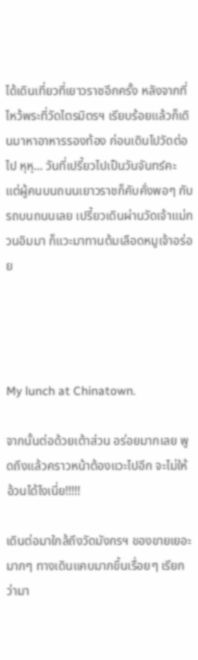ได้เดินเที่ยวที่เยาวราชอีกครั้ง หลังจากที่ไหว้พระที่วัดไตรมิตรฯ เรียบร้อยแล้วก็เดินมาหาอาหารรองท้อง ก่อนเดินไปวัดต่อไป หุหุ... วันที่เปรี้ยวไปเป็นวันจันทร์คะ แต่ผู้คนบนถนนเยาวราชก็คับคั่งพอๆ กับรถบนถนนเลย เปรี้ยวเดินผ่านวัดเจ้าแม่กวนอิมมา ก็แวะมาทานต้มเลือดหมูเจ้าอร่อย




My lunch at Chinatown.

จากนั้นต่อด้วยเต้าส่วน อร่อยมากเลย พูดถึงแล้วคราวหน้าต้องแวะไปอีก จะไม่ให้อ้วนได้ไงเนี่ย!!!!!

เดินต่อมาใกล้ถึงวัดมังกรฯ ของขายเยอะมากๆ ทางเดินแคบมากขึ้นเรื่อยๆ เรียกว่ามา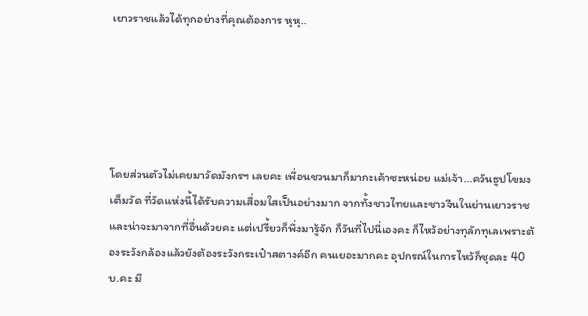เยาวราชแล้วได้ทุกอย่างที่คุณต้องการ หุหุ..





โดยส่วนตัวไม่เคยมาวัดมังกรฯ เลยคะ เพื่อนชวนมาก็มากะเค้าซะหน่อย แม่เจ้า...ควันธูปโขมงเต็มวัด ที่วัดแห่งนี้ได้รับความเสื่อมใสเป็นอย่างมาก จากทั้งชาวไทยและชาวจีนในย่านเยาวราช และน่าจะมาจากที่อื่นด้วยคะ แต่เปรี้ยวก็พึ่งมารู้จัก ก็วันที่ไปนี่เองคะ ก็ไหว้อย่างทุลักทุเลเพราะต้องระวังกล้องแล้วยังต้องระวังกระเป๋าสตางค์อีก คนเยอะมากคะ อุปกรณ์ในการไหว้ก็ชุดละ 40 บ.คะ มี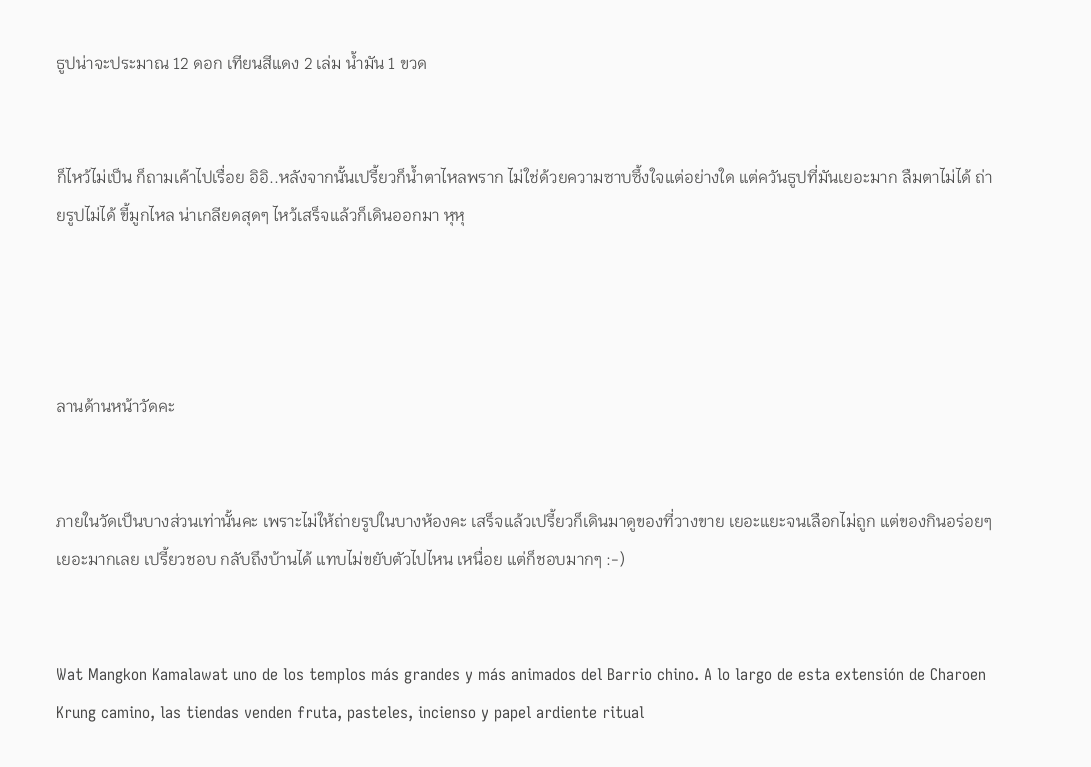ธูปน่าจะประมาณ 12 ดอก เทียนสีแดง 2 เล่ม น้ำมัน 1 ขวด


ก็ไหว้ไม่เป็น ก็ถามเค้าไปเรื่อย อิอิ..หลังจากนั้นเปรี้ยวก็น้ำตาไหลพราก ไม่ใช่ด้วยความซาบซึ้งใจแต่อย่างใด แต่ควันธูปที่มันเยอะมาก ลืมตาไม่ได้ ถ่ายรูปไม่ได้ ขี้มูกไหล น่าเกลียดสุดๆ ไหว้เสร็จแล้วก็เดินออกมา หุหุ




ลานด้านหน้าวัดคะ


ภายในวัดเป็นบางส่วนเท่านั้นคะ เพราะไม่ให้ถ่ายรูปในบางห้องคะ เสร็จแล้วเปรี้ยวก็เดินมาดูของที่วางขาย เยอะแยะจนเลือกไม่ถูก แต่ของกินอร่อยๆ เยอะมากเลย เปรี้ยวชอบ กลับถึงบ้านได้ แทบไม่ขยับตัวไปไหน เหนื่อย แต่ก็ชอบมากๆ :-)


Wat Mangkon Kamalawat uno de los templos más grandes y más animados del Barrio chino. A lo largo de esta extensión de Charoen Krung camino, las tiendas venden fruta, pasteles, incienso y papel ardiente ritual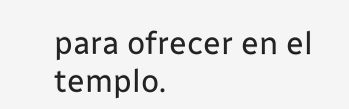para ofrecer en el templo.